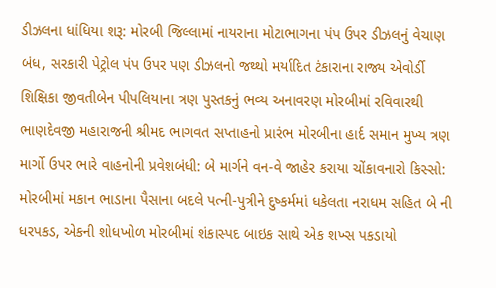ડીઝલના ધાંધિયા શરૂ: મોરબી જિલ્લામાં નાયરાના મોટાભાગના પંપ ઉપર ડીઝલનું વેચાણ બંધ, સરકારી પેટ્રોલ પંપ ઉપર પણ ડીઝલનો જથ્થો મર્યાદિત ટંકારાના રાજ્ય એવોર્ડી શિક્ષિકા જીવતીબેન પીપલિયાના ત્રણ પુસ્તકનું ભવ્ય અનાવરણ મોરબીમાં રવિવારથી ભાણદેવજી મહારાજની શ્રીમદ ભાગવત સપ્તાહનો પ્રારંભ મોરબીના હાર્દ સમાન મુખ્ય ત્રણ માર્ગો ઉપર ભારે વાહનોની પ્રવેશબંધી: બે માર્ગને વન-વે જાહેર કરાયા ચોંકાવનારો કિસ્સો: મોરબીમાં મકાન ભાડાના પૈસાના બદલે પત્ની-પુત્રીને દુષ્કર્મમાં ધકેલતા નરાધમ સહિત બે ની ધરપકડ, એકની શોધખોળ મોરબીમાં શંકાસ્પદ બાઇક સાથે એક શખ્સ પકડાયો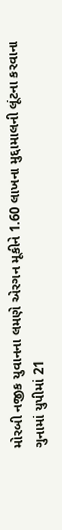મોરબી નજીક યુવાનના લમણે એરગન મૂકીને 1.60 લાખના મુદ્દામાલની લૂંટના કરવાના ગુનામાં યુપીમાં 21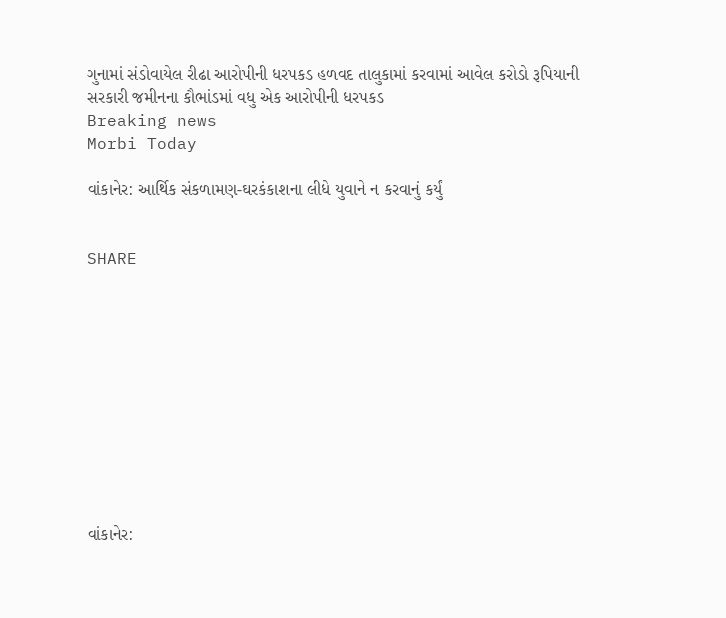ગુનામાં સંડોવાયેલ રીઢા આરોપીની ધરપકડ હળવદ તાલુકામાં કરવામાં આવેલ કરોડો રૂપિયાની સરકારી જમીનના કૌભાંડમાં વધુ એક આરોપીની ધરપકડ
Breaking news
Morbi Today

વાંકાનેર: આર્થિક સંકળામણ-ઘરકંકાશના લીધે યુવાને ન કરવાનું કર્યું


SHARE











વાંકાનેર: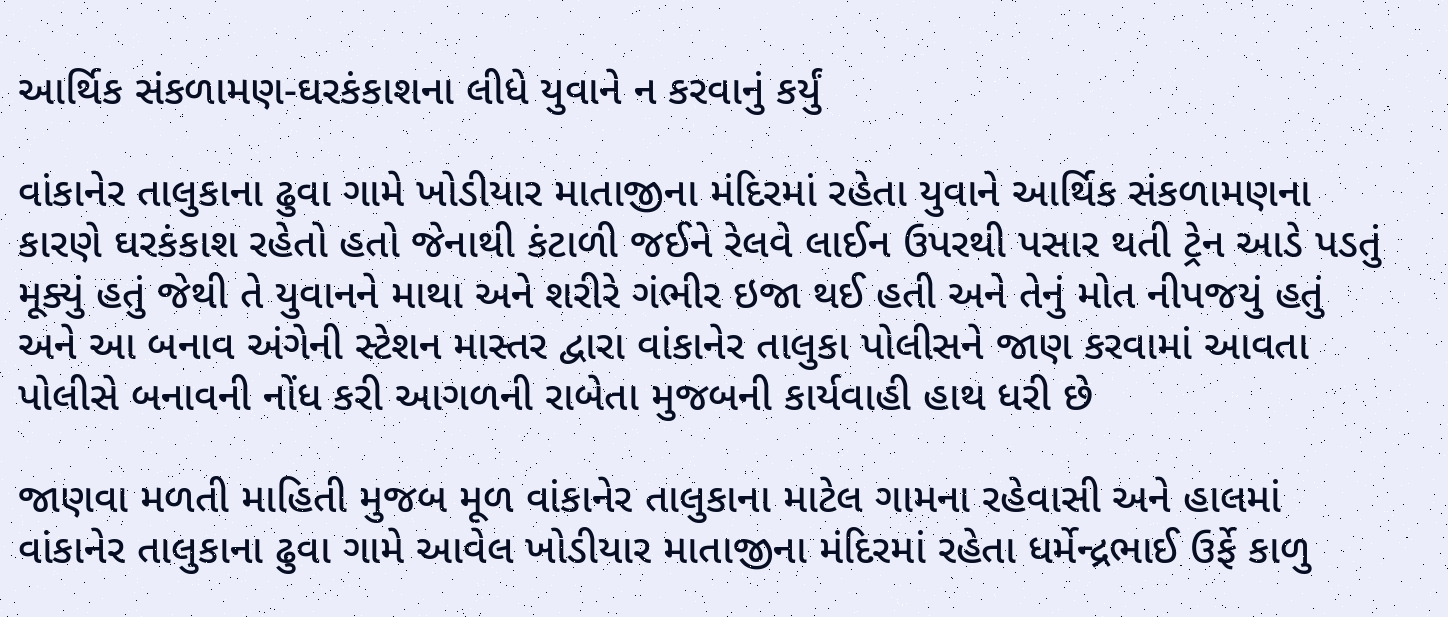આર્થિક સંકળામણ-ઘરકંકાશના લીધે યુવાને ન કરવાનું કર્યું

વાંકાનેર તાલુકાના ઢુવા ગામે ખોડીયાર માતાજીના મંદિરમાં રહેતા યુવાને આર્થિક સંકળામણના કારણે ઘરકંકાશ રહેતો હતો જેનાથી કંટાળી જઈને રેલવે લાઈન ઉપરથી પસાર થતી ટ્રેન આડે પડતું મૂક્યું હતું જેથી તે યુવાનને માથા અને શરીરે ગંભીર ઇજા થઈ હતી અને તેનું મોત નીપજયું હતું અને આ બનાવ અંગેની સ્ટેશન માસ્તર દ્વારા વાંકાનેર તાલુકા પોલીસને જાણ કરવામાં આવતા પોલીસે બનાવની નોંધ કરી આગળની રાબેતા મુજબની કાર્યવાહી હાથ ધરી છે

જાણવા મળતી માહિતી મુજબ મૂળ વાંકાનેર તાલુકાના માટેલ ગામના રહેવાસી અને હાલમાં વાંકાનેર તાલુકાના ઢુવા ગામે આવેલ ખોડીયાર માતાજીના મંદિરમાં રહેતા ધર્મેન્દ્રભાઈ ઉર્ફે કાળુ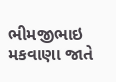ભીમજીભાઇ મકવાણા જાતે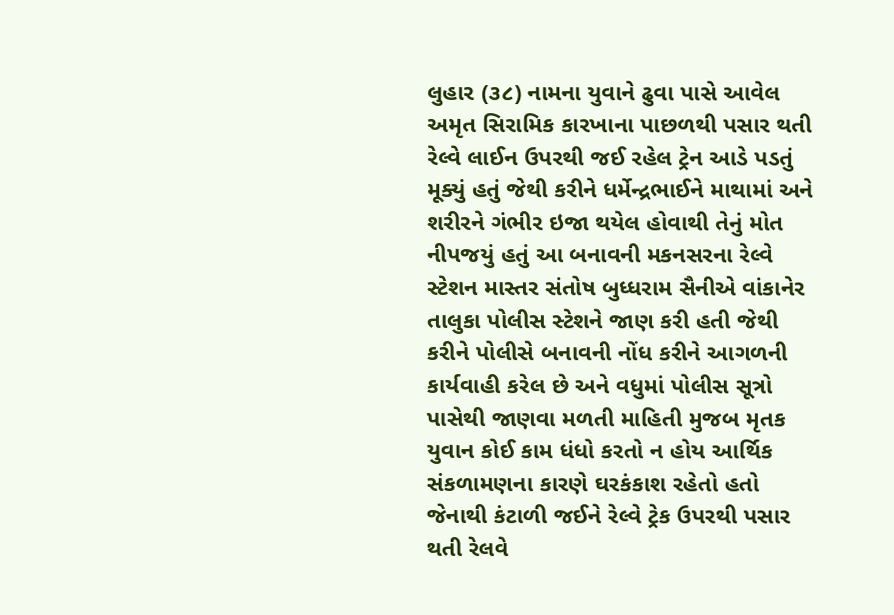લુહાર (૩૮) નામના યુવાને ઢુવા પાસે આવેલ અમૃત સિરામિક કારખાના પાછળથી પસાર થતી રેલ્વે લાઈન ઉપરથી જઈ રહેલ ટ્રેન આડે પડતું મૂક્યું હતું જેથી કરીને ધર્મેન્દ્રભાઈને માથામાં અને શરીરને ગંભીર ઇજા થયેલ હોવાથી તેનું મોત નીપજયું હતું આ બનાવની મકનસરના રેલ્વે સ્ટેશન માસ્તર સંતોષ બુધ્ધરામ સૈનીએ વાંકાનેર તાલુકા પોલીસ સ્ટેશને જાણ કરી હતી જેથી કરીને પોલીસે બનાવની નોંધ કરીને આગળની કાર્યવાહી કરેલ છે અને વધુમાં પોલીસ સૂત્રો પાસેથી જાણવા મળતી માહિતી મુજબ મૃતક યુવાન કોઈ કામ ધંધો કરતો ન હોય આર્થિક સંકળામણના કારણે ઘરકંકાશ રહેતો હતો જેનાથી કંટાળી જઈને રેલ્વે ટ્રેક ઉપરથી પસાર થતી રેલવે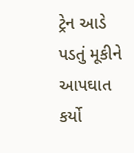ટ્રેન આડે પડતું મૂકીને આપઘાત કર્યો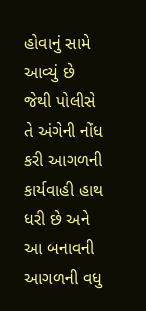હોવાનું સામે આવ્યું છે જેથી પોલીસે તે અંગેની નોંધ કરી આગળની કાર્યવાહી હાથ ધરી છે અને આ બનાવની આગળની વધુ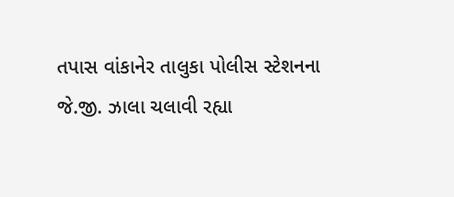તપાસ વાંકાનેર તાલુકા પોલીસ સ્ટેશનના જે.જી. ઝાલા ચલાવી રહ્યા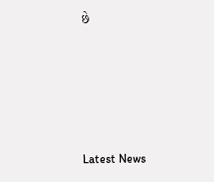છે






Latest News